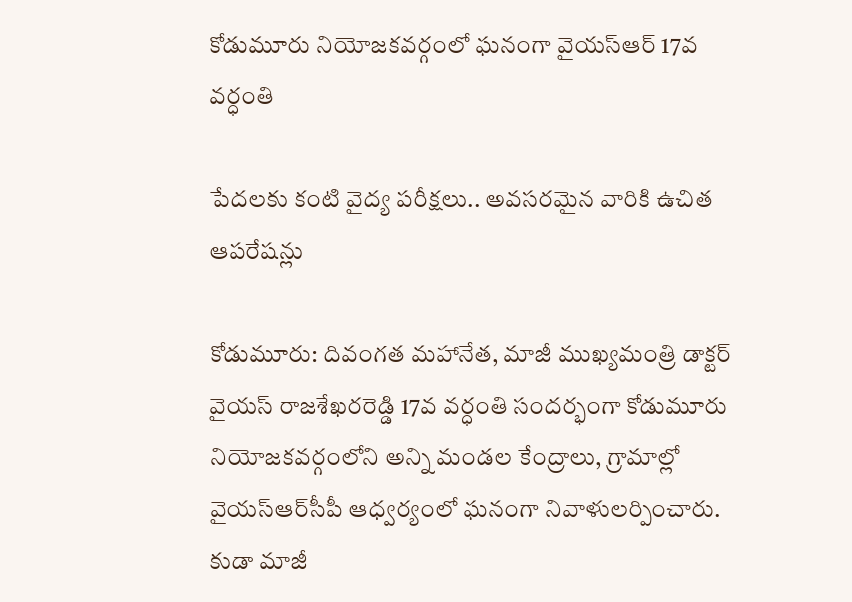కోడుమూరు నియోజకవర్గంలో ఘనంగా వైయ‌స్‌ఆర్‌ 17వ వర్ధంతి

పేదలకు కంటి వైద్య పరీక్షలు.. అవసరమైన వారికి ఉచిత ఆపరేషన్లు

కోడుమూరు: దివంగత మహానేత, మాజీ ముఖ్యమంత్రి డాక్టర్‌ వైయ‌స్‌ రాజశేఖరరెడ్డి 17వ వర్ధంతి సందర్భంగా కోడుమూరు నియోజకవర్గంలోని అన్ని మండల కేంద్రాలు, గ్రామాల్లో వైయ‌స్‌ఆర్‌సీపీ ఆధ్వర్యంలో ఘనంగా నివాళులర్పించారు. కుడా మాజీ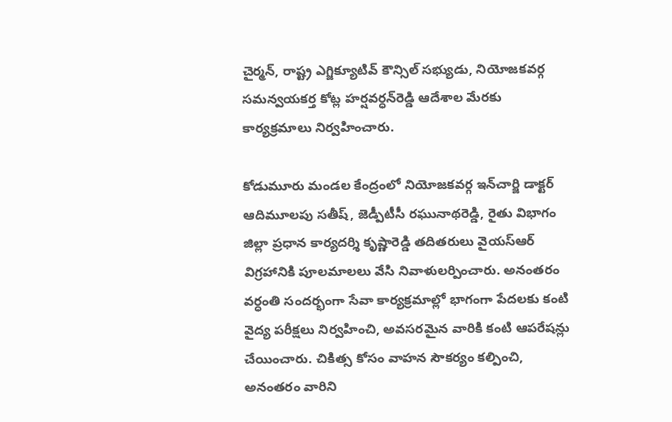చైర్మన్‌, రాష్ట్ర ఎగ్జిక్యూటివ్‌ కౌన్సిల్‌ సభ్యుడు, నియోజకవర్గ సమన్వయకర్త కోట్ల హర్షవర్ధన్‌రెడ్డి ఆదేశాల మేరకు కార్యక్రమాలు నిర్వహించారు.

కోడుమూరు మండల కేంద్రంలో నియోజకవర్గ ఇన్‌చార్జి డాక్టర్‌ ఆదిమూలపు సతీష్‌, జెడ్పీటీసీ రఘునాథరెడ్డి, రైతు విభాగం జిల్లా ప్రధాన కార్యదర్శి కృష్ణారెడ్డి తదితరులు వైయ‌స్‌ఆర్‌ విగ్రహానికి పూలమాలలు వేసి నివాళులర్పించారు. అనంతరం వర్ధంతి సందర్భంగా సేవా కార్యక్రమాల్లో భాగంగా పేదలకు కంటి వైద్య పరీక్షలు నిర్వహించి, అవసరమైన వారికి కంటి ఆపరేషన్లు చేయించారు. చికిత్స కోసం వాహన సౌకర్యం కల్పించి, అనంతరం వారిని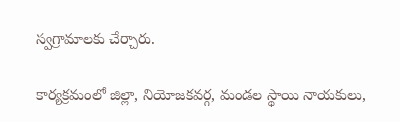స్వగ్రామాలకు చేర్చారు.

కార్యక్రమంలో జిల్లా, నియోజకవర్గ, మండల స్థాయి నాయకులు,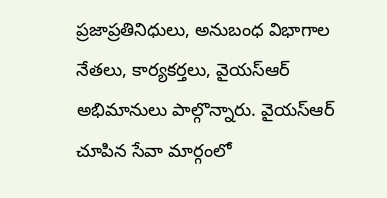ప్రజాప్రతినిధులు, అనుబంధ విభాగాల నేతలు, కార్యకర్తలు, వైయ‌స్‌ఆర్‌ అభిమానులు పాల్గొన్నారు. వైయ‌స్‌ఆర్‌ చూపిన సేవా మార్గంలో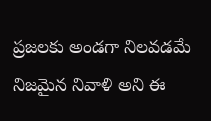ప్రజలకు అండగా నిలవడమే నిజమైన నివాళి అని ఈ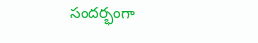సందర్భంగా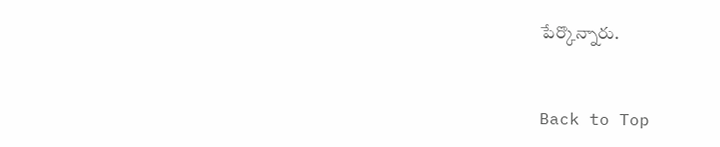పేర్కొన్నారు.


Back to Top